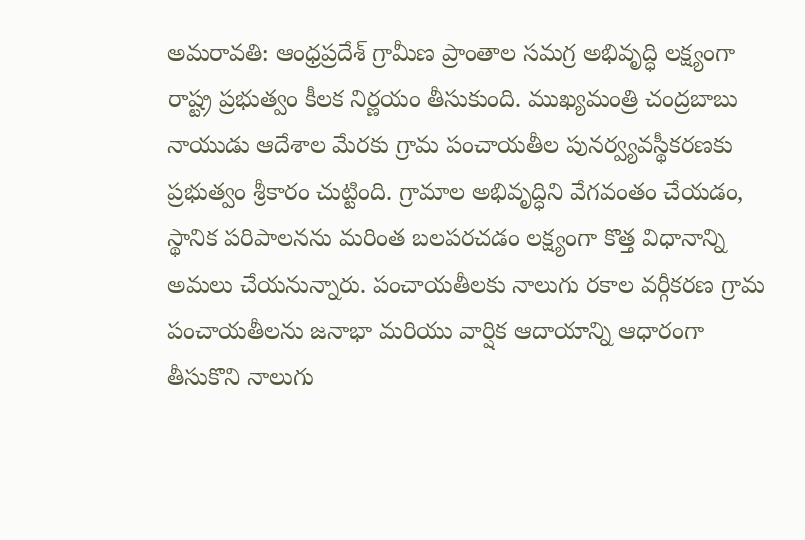అమరావతి: ఆంధ్రప్రదేశ్ గ్రామీణ ప్రాంతాల సమగ్ర అభివృద్ధి లక్ష్యంగా రాష్ట్ర ప్రభుత్వం కీలక నిర్ణయం తీసుకుంది. ముఖ్యమంత్రి చంద్రబాబు నాయుడు ఆదేశాల మేరకు గ్రామ పంచాయతీల పునర్వ్యవస్థీకరణకు ప్రభుత్వం శ్రీకారం చుట్టింది. గ్రామాల అభివృద్ధిని వేగవంతం చేయడం, స్థానిక పరిపాలనను మరింత బలపరచడం లక్ష్యంగా కొత్త విధానాన్ని అమలు చేయనున్నారు. పంచాయతీలకు నాలుగు రకాల వర్గీకరణ గ్రామ పంచాయతీలను జనాభా మరియు వార్షిక ఆదాయాన్ని ఆధారంగా తీసుకొని నాలుగు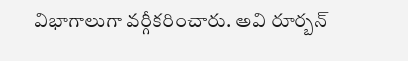విభాగాలుగా వర్గీకరించారు. అవి రూర్బన్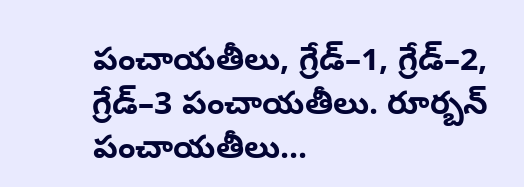పంచాయతీలు, గ్రేడ్–1, గ్రేడ్–2, గ్రేడ్–3 పంచాయతీలు. రూర్బన్ పంచాయతీలు...